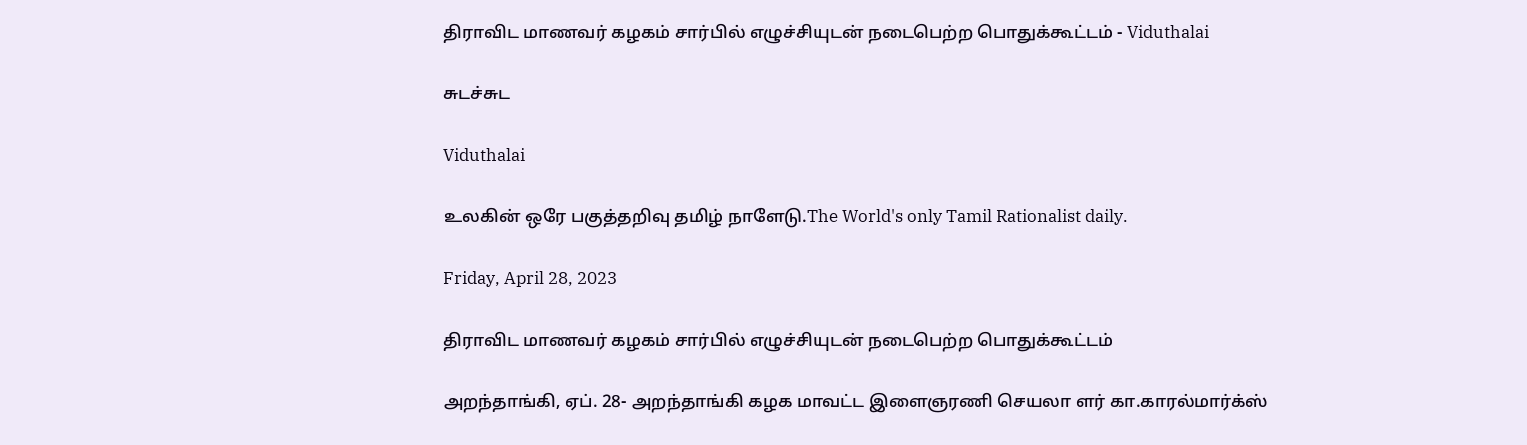திராவிட மாணவர் கழகம் சார்பில் எழுச்சியுடன் நடைபெற்ற பொதுக்கூட்டம் - Viduthalai

சுடச்சுட

Viduthalai

உலகின் ஒரே பகுத்தறிவு தமிழ் நாளேடு.The World's only Tamil Rationalist daily.

Friday, April 28, 2023

திராவிட மாணவர் கழகம் சார்பில் எழுச்சியுடன் நடைபெற்ற பொதுக்கூட்டம்

அறந்தாங்கி, ஏப். 28- அறந்தாங்கி கழக மாவட்ட இளைஞரணி செயலா ளர் கா.காரல்மார்க்ஸ்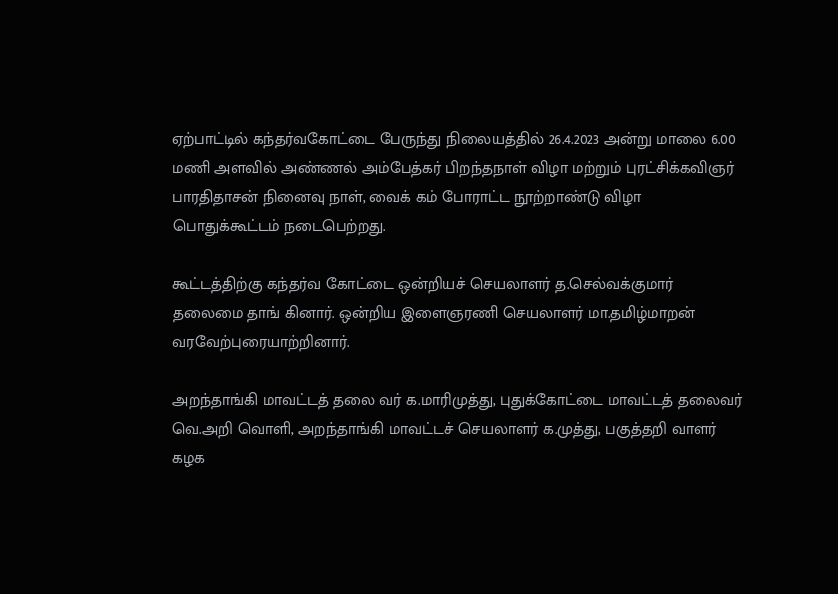ஏற்பாட்டில் கந்தர்வகோட்டை பேருந்து நிலையத்தில் 26.4.2023 அன்று மாலை 6.00 மணி அளவில் அண்ணல் அம்பேத்கர் பிறந்தநாள் விழா மற்றும் புரட்சிக்கவிஞர் பாரதிதாசன் நினைவு நாள், வைக் கம் போராட்ட நூற்றாண்டு விழா பொதுக்கூட்டம் நடைபெற்றது.

கூட்டத்திற்கு கந்தர்வ கோட்டை ஒன்றியச் செயலாளர் த.செல்வக்குமார் தலைமை தாங் கினார். ஒன்றிய இளைஞரணி செயலாளர் மா.தமிழ்மாறன் வரவேற்புரையாற்றினார்.

அறந்தாங்கி மாவட்டத் தலை வர் க.மாரிமுத்து, புதுக்கோட்டை மாவட்டத் தலைவர் வெ.அறி வொளி, அறந்தாங்கி மாவட்டச் செயலாளர் க.முத்து, பகுத்தறி வாளர் கழக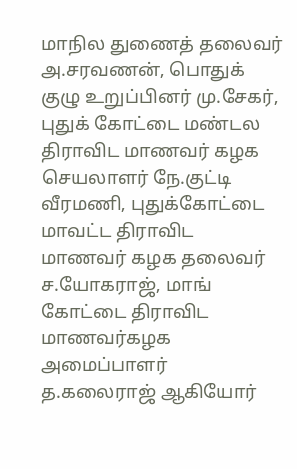மாநில துணைத் தலைவர் அ.சரவணன், பொதுக் குழு உறுப்பினர் மு.சேகர், புதுக் கோட்டை மண்டல திராவிட மாணவர் கழக செயலாளர் நே.குட்டி வீரமணி, புதுக்கோட்டை மாவட்ட திராவிட மாணவர் கழக தலைவர் ச.யோகராஜ், மாங் கோட்டை திராவிட மாணவர்கழக அமைப்பாளர் த.கலைராஜ் ஆகியோர்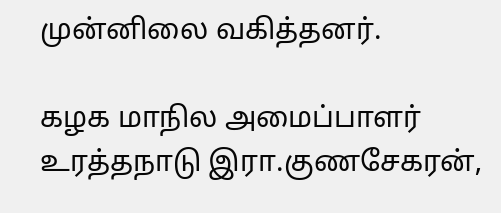முன்னிலை வகித்தனர்.

கழக மாநில அமைப்பாளர் உரத்தநாடு இரா.குணசேகரன்,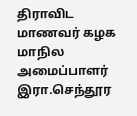திராவிட மாணவர் கழக மாநில அமைப்பாளர் இரா.செந்தூர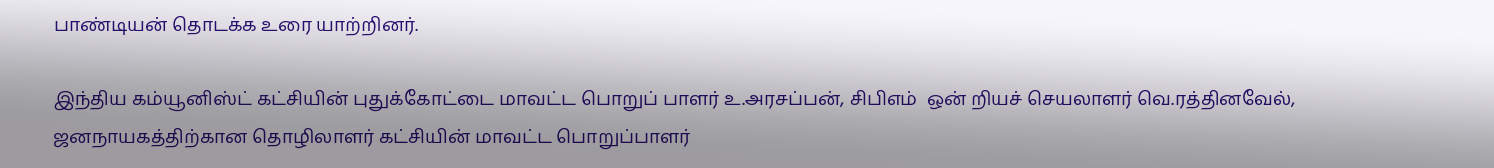பாண்டியன் தொடக்க உரை யாற்றினர்.

இந்திய கம்யூனிஸ்ட் கட்சியின் புதுக்கோட்டை மாவட்ட பொறுப் பாளர் உ.அரசப்பன், சிபிஎம்  ஒன் றியச் செயலாளர் வெ.ரத்தினவேல், ஜனநாயகத்திற்கான தொழிலாளர் கட்சியின் மாவட்ட பொறுப்பாளர்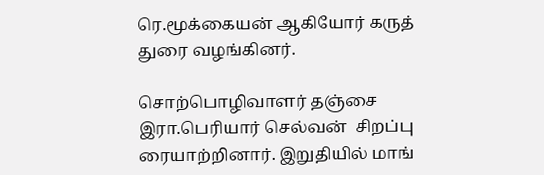ரெ.மூக்கையன் ஆகியோர் கருத் துரை வழங்கினர்.

சொற்பொழிவாளர் தஞ்சை இரா.பெரியார் செல்வன்  சிறப்பு ரையாற்றினார். இறுதியில் மாங்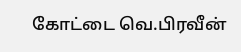கோட்டை வெ.பிரவீன்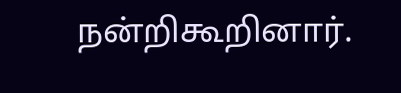நன்றிகூறினார்.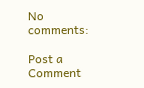No comments:

Post a Comment